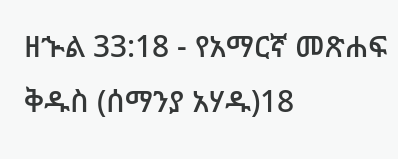ዘኍል 33:18 - የአማርኛ መጽሐፍ ቅዱስ (ሰማንያ አሃዱ)18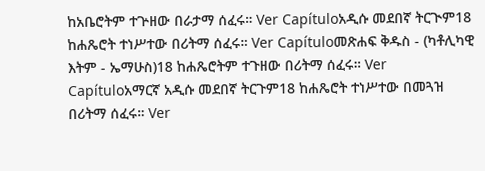ከአቤሮትም ተጕዘው በራታማ ሰፈሩ። Ver Capítuloአዲሱ መደበኛ ትርጒም18 ከሐጼሮት ተነሥተው በሪትማ ሰፈሩ። Ver Capítuloመጽሐፍ ቅዱስ - (ካቶሊካዊ እትም - ኤማሁስ)18 ከሐጼሮትም ተጉዘው በሪትማ ሰፈሩ። Ver Capítuloአማርኛ አዲሱ መደበኛ ትርጉም18 ከሐጼሮት ተነሥተው በመጓዝ በሪትማ ሰፈሩ። Ver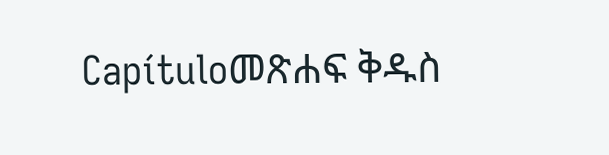Capítuloመጽሐፍ ቅዱስ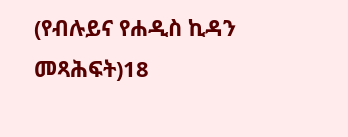(የብሉይና የሐዲስ ኪዳን መጻሕፍት)18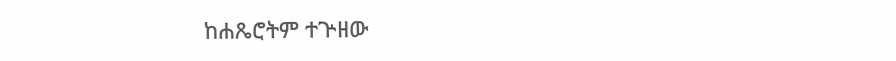ከሐጼሮትም ተጕዘው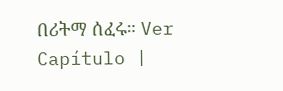በሪትማ ሰፈሩ። Ver Capítulo |